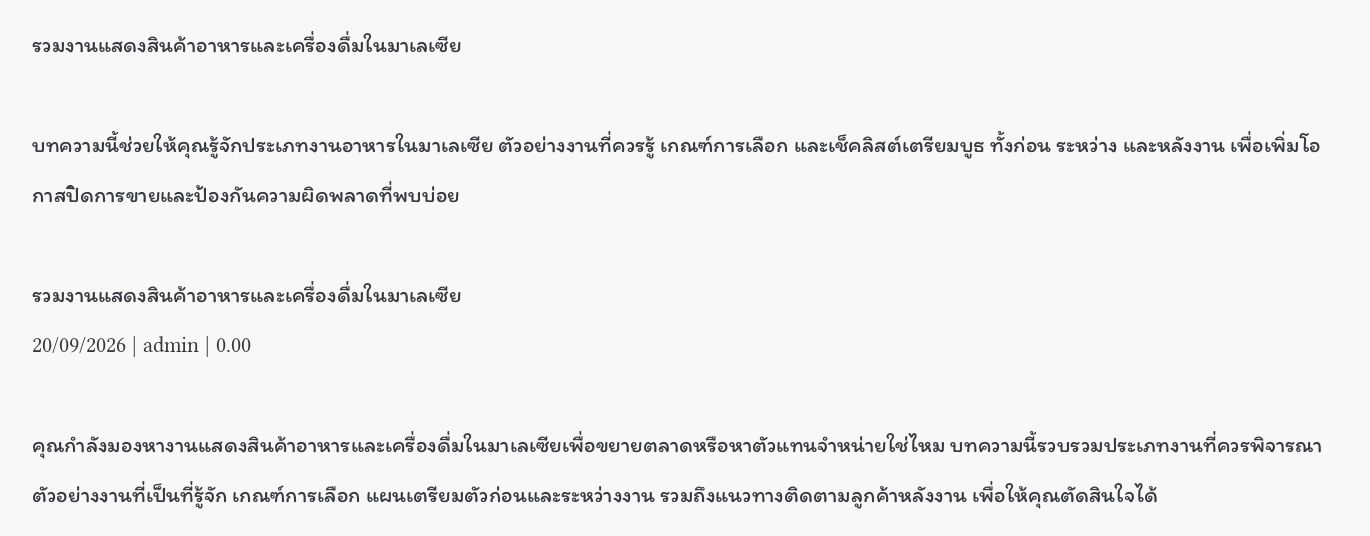รวมงานแสดงสินค้าอาหารและเครื่องดื่มในมาเลเซีย

บทความนี้ช่วยให้คุณรู้จักประเภทงานอาหารในมาเลเซีย ตัวอย่างงานที่ควรรู้ เกณฑ์การเลือก และเช็คลิสต์เตรียมบูธ ทั้งก่อน ระหว่าง และหลังงาน เพื่อเพิ่มโอกาสปิดการขายและป้องกันความผิดพลาดที่พบบ่อย

รวมงานแสดงสินค้าอาหารและเครื่องดื่มในมาเลเซีย
20/09/2026 | admin | 0.00

คุณกำลังมองหางานแสดงสินค้าอาหารและเครื่องดื่มในมาเลเซียเพื่อขยายตลาดหรือหาตัวแทนจำหน่ายใช่ไหม บทความนี้รวบรวมประเภทงานที่ควรพิจารณา ตัวอย่างงานที่เป็นที่รู้จัก เกณฑ์การเลือก แผนเตรียมตัวก่อนและระหว่างงาน รวมถึงแนวทางติดตามลูกค้าหลังงาน เพื่อให้คุณตัดสินใจได้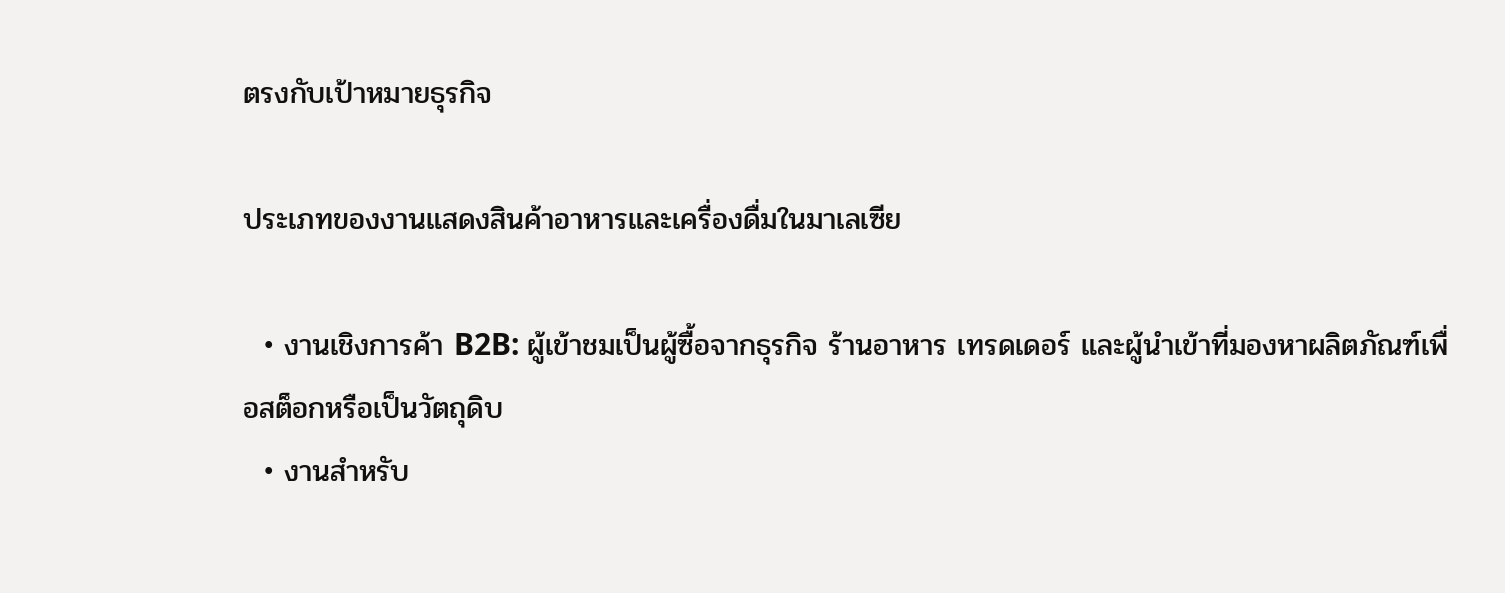ตรงกับเป้าหมายธุรกิจ

ประเภทของงานแสดงสินค้าอาหารและเครื่องดื่มในมาเลเซีย

  • งานเชิงการค้า B2B: ผู้เข้าชมเป็นผู้ซื้อจากธุรกิจ ร้านอาหาร เทรดเดอร์ และผู้นำเข้าที่มองหาผลิตภัณฑ์เพื่อสต็อกหรือเป็นวัตถุดิบ
  • งานสำหรับ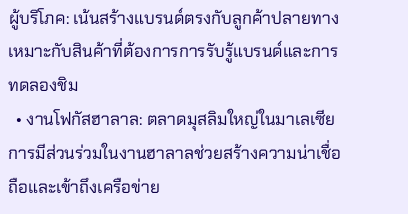ผู้บริโภค: เน้นสร้างแบรนด์ตรงกับลูกค้าปลายทาง เหมาะกับสินค้าที่ต้องการการรับรู้แบรนด์และการทดลองชิม
  • งานโฟกัสฮาลาล: ตลาดมุสลิมใหญ่ในมาเลเซีย การมีส่วนร่วมในงานฮาลาลช่วยสร้างความน่าเชื่อถือและเข้าถึงเครือข่าย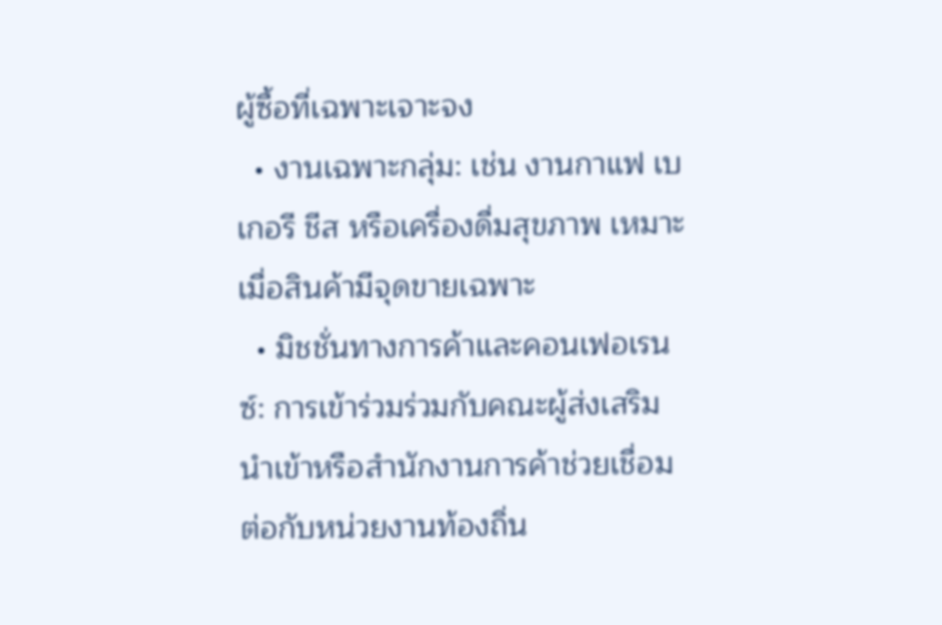ผู้ซื้อที่เฉพาะเจาะจง
  • งานเฉพาะกลุ่ม: เช่น งานกาแฟ เบเกอรี ชีส หรือเครื่องดื่มสุขภาพ เหมาะเมื่อสินค้ามีจุดขายเฉพาะ
  • มิชชั่นทางการค้าและคอนเฟอเรนซ์: การเข้าร่วมร่วมกับคณะผู้ส่งเสริมนำเข้าหรือสำนักงานการค้าช่วยเชื่อมต่อกับหน่วยงานท้องถิ่น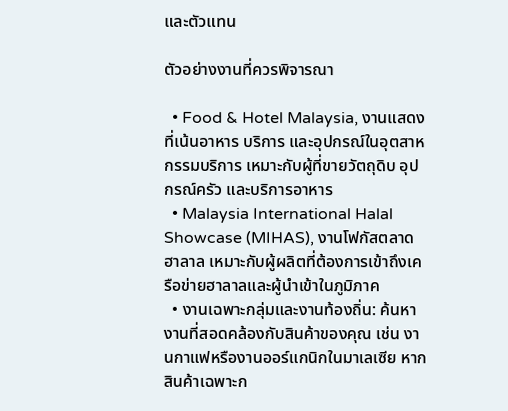และตัวแทน

ตัวอย่างงานที่ควรพิจารณา

  • Food & Hotel Malaysia, งานแสดงที่เน้นอาหาร บริการ และอุปกรณ์ในอุตสาหกรรมบริการ เหมาะกับผู้ที่ขายวัตถุดิบ อุปกรณ์ครัว และบริการอาหาร
  • Malaysia International Halal Showcase (MIHAS), งานโฟกัสตลาดฮาลาล เหมาะกับผู้ผลิตที่ต้องการเข้าถึงเครือข่ายฮาลาลและผู้นำเข้าในภูมิภาค
  • งานเฉพาะกลุ่มและงานท้องถิ่น: ค้นหางานที่สอดคล้องกับสินค้าของคุณ เช่น งานกาแฟหรืองานออร์แกนิกในมาเลเซีย หากสินค้าเฉพาะก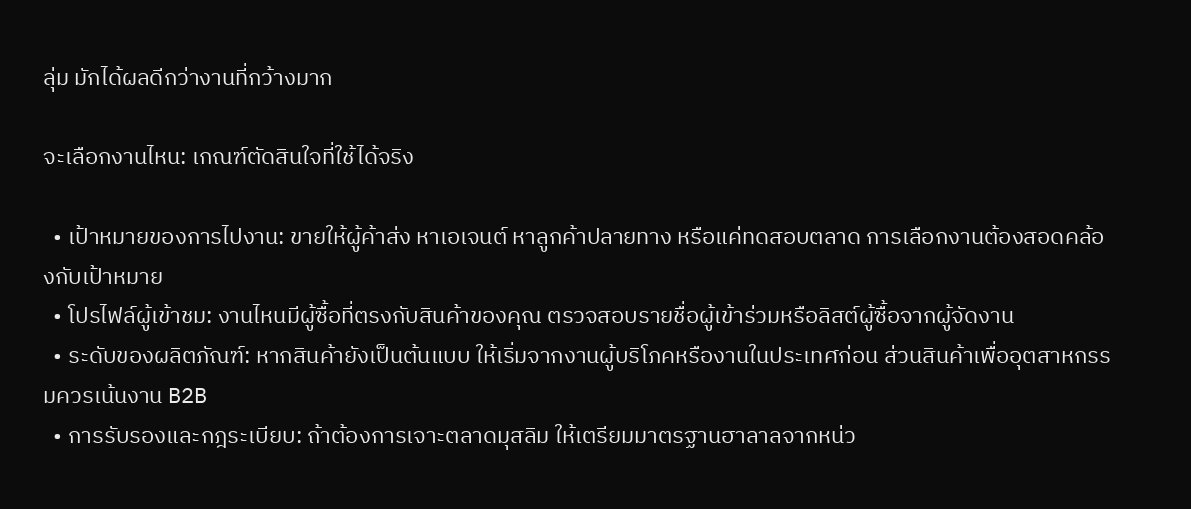ลุ่ม มักได้ผลดีกว่างานที่กว้างมาก

จะเลือกงานไหน: เกณฑ์ตัดสินใจที่ใช้ได้จริง

  • เป้าหมายของการไปงาน: ขายให้ผู้ค้าส่ง หาเอเจนต์ หาลูกค้าปลายทาง หรือแค่ทดสอบตลาด การเลือกงานต้องสอดคล้องกับเป้าหมาย
  • โปรไฟล์ผู้เข้าชม: งานไหนมีผู้ซื้อที่ตรงกับสินค้าของคุณ ตรวจสอบรายชื่อผู้เข้าร่วมหรือลิสต์ผู้ซื้อจากผู้จัดงาน
  • ระดับของผลิตภัณฑ์: หากสินค้ายังเป็นต้นแบบ ให้เริ่มจากงานผู้บริโภคหรืองานในประเทศก่อน ส่วนสินค้าเพื่ออุตสาหกรรมควรเน้นงาน B2B
  • การรับรองและกฎระเบียบ: ถ้าต้องการเจาะตลาดมุสลิม ให้เตรียมมาตรฐานฮาลาลจากหน่ว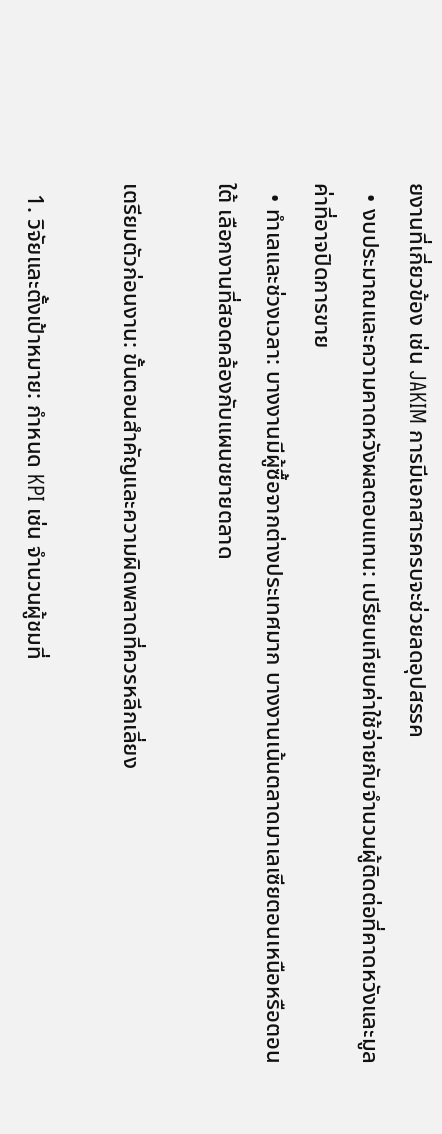ยงานที่เกี่ยวข้อง เช่น JAKIM การมีเอกสารครบจะช่วยลดอุปสรรค
  • งบประมาณและความคาดหวังผลตอบแทน: เปรียบเทียบค่าใช้จ่ายกับจำนวนผู้ติดต่อที่คาดหวังและมูลค่าที่อาจปิดการขาย
  • ทำเลและช่วงเวลา: บางงานมีผู้ซื้อจากต่างประเทศมาก บางงานเน้นตลาดมาเลเซียตอนเหนือหรือตอนใต้ เลือกงานที่สอดคล้องกับแผนขยายตลาด

เตรียมตัวก่อนงาน: ขั้นตอนสำคัญและความผิดพลาดที่ควรหลีกเลี่ยง

  1. วิจัยและตั้งเป้าหมาย: กำหนด KPI เช่น จำนวนผู้ชมที่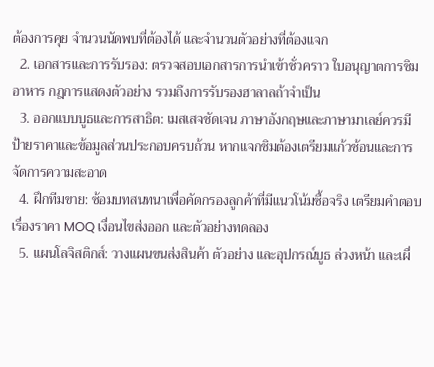ต้องการคุย จำนวนนัดพบที่ต้องได้ และจำนวนตัวอย่างที่ต้องแจก
  2. เอกสารและการรับรอง: ตรวจสอบเอกสารการนำเข้าชั่วคราว ใบอนุญาตการชิมอาหาร กฎการแสดงตัวอย่าง รวมถึงการรับรองฮาลาลถ้าจำเป็น
  3. ออกแบบบูธและการสาธิต: เมสเสจชัดเจน ภาษาอังกฤษและภาษามาเลย์ควรมี ป้ายราคาและข้อมูลส่วนประกอบครบถ้วน หากแจกชิมต้องเตรียมแก้วช้อนและการจัดการความสะอาด
  4. ฝึกทีมขาย: ซ้อมบทสนทนาเพื่อคัดกรองลูกค้าที่มีแนวโน้มซื้อจริง เตรียมคำตอบเรื่องราคา MOQ เงื่อนไขส่งออก และตัวอย่างทดลอง
  5. แผนโลจิสติกส์: วางแผนขนส่งสินค้า ตัวอย่าง และอุปกรณ์บูธ ล่วงหน้า และเผื่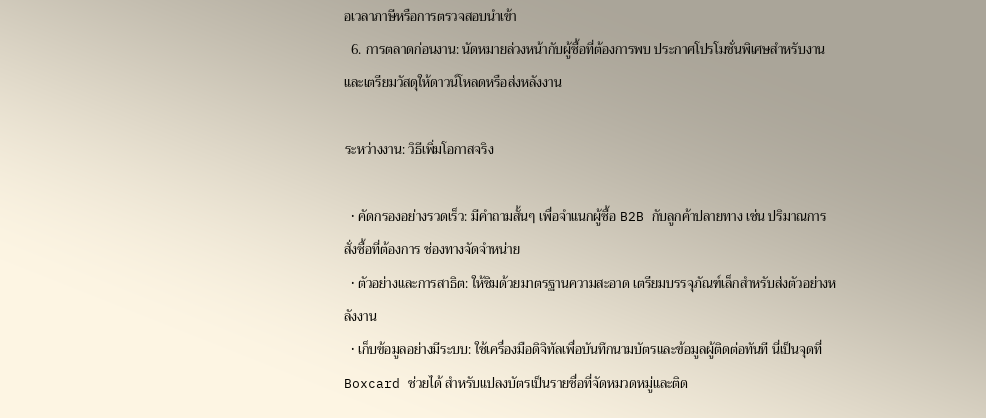อเวลาภาษีหรือการตรวจสอบนำเข้า
  6. การตลาดก่อนงาน: นัดหมายล่วงหน้ากับผู้ซื้อที่ต้องการพบ ประกาศโปรโมชั่นพิเศษสำหรับงาน และเตรียมวัสดุให้ดาวน์โหลดหรือส่งหลังงาน

ระหว่างงาน: วิธีเพิ่มโอกาสจริง

  • คัดกรองอย่างรวดเร็ว: มีคำถามสั้นๆ เพื่อจำแนกผู้ซื้อ B2B กับลูกค้าปลายทาง เช่น ปริมาณการสั่งซื้อที่ต้องการ ช่องทางจัดจำหน่าย
  • ตัวอย่างและการสาธิต: ให้ชิมด้วยมาตรฐานความสะอาด เตรียมบรรจุภัณฑ์เล็กสำหรับส่งตัวอย่างหลังงาน
  • เก็บข้อมูลอย่างมีระบบ: ใช้เครื่องมือดิจิทัลเพื่อบันทึกนามบัตรและข้อมูลผู้ติดต่อทันที นี่เป็นจุดที่ Boxcard ช่วยได้ สำหรับแปลงบัตรเป็นรายชื่อที่จัดหมวดหมู่และติด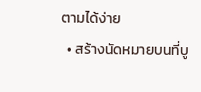ตามได้ง่าย
  • สร้างนัดหมายบนที่บู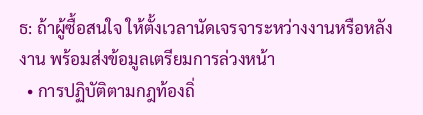ธ: ถ้าผู้ซื้อสนใจ ให้ตั้งเวลานัดเจรจาระหว่างงานหรือหลังงาน พร้อมส่งข้อมูลเตรียมการล่วงหน้า
  • การปฏิบัติตามกฎท้องถิ่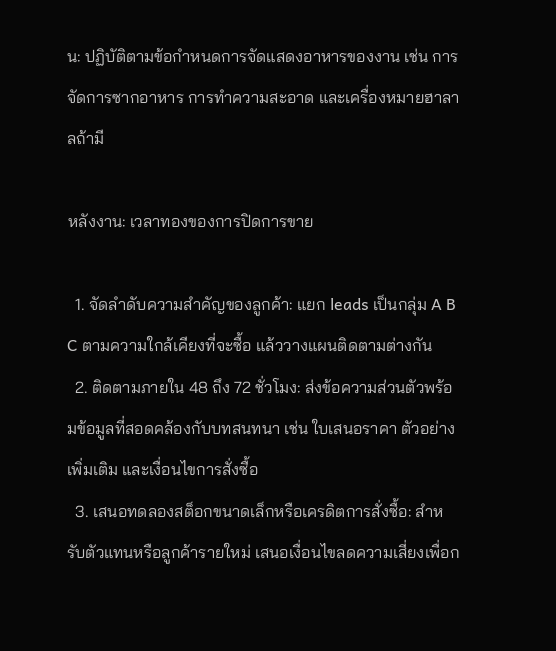น: ปฏิบัติตามข้อกำหนดการจัดแสดงอาหารของงาน เช่น การจัดการซากอาหาร การทำความสะอาด และเครื่องหมายฮาลาลถ้ามี

หลังงาน: เวลาทองของการปิดการขาย

  1. จัดลำดับความสำคัญของลูกค้า: แยก leads เป็นกลุ่ม A B C ตามความใกล้เคียงที่จะซื้อ แล้ววางแผนติดตามต่างกัน
  2. ติดตามภายใน 48 ถึง 72 ชั่วโมง: ส่งข้อความส่วนตัวพร้อมข้อมูลที่สอดคล้องกับบทสนทนา เช่น ใบเสนอราคา ตัวอย่างเพิ่มเติม และเงื่อนไขการสั่งซื้อ
  3. เสนอทดลองสต็อกขนาดเล็กหรือเครดิตการสั่งซื้อ: สำหรับตัวแทนหรือลูกค้ารายใหม่ เสนอเงื่อนไขลดความเสี่ยงเพื่อก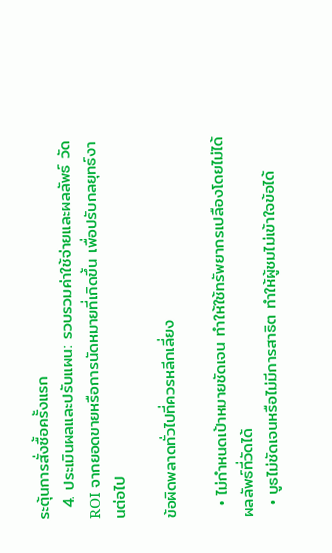ระตุ้นการสั่งซื้อครั้งแรก
  4. ประเมินผลและปรับแผน: รวบรวมค่าใช้จ่ายและผลลัพธ์ วัด ROI จากยอดขายหรือการนัดหมายที่เกิดขึ้น เพื่อปรับกลยุทธ์งานต่อไป

ข้อผิดพลาดทั่วไปที่ควรหลีกเลี่ยง

  • ไม่กำหนดเป้าหมายชัดเจน ทำให้ใช้ทรัพยากรเปลืองโดยไม่ได้ผลลัพธ์ที่วัดได้
  • บูธไม่ชัดเจนหรือไม่มีการสาธิต ทำให้ผู้ชมไม่เข้าใจข้อได้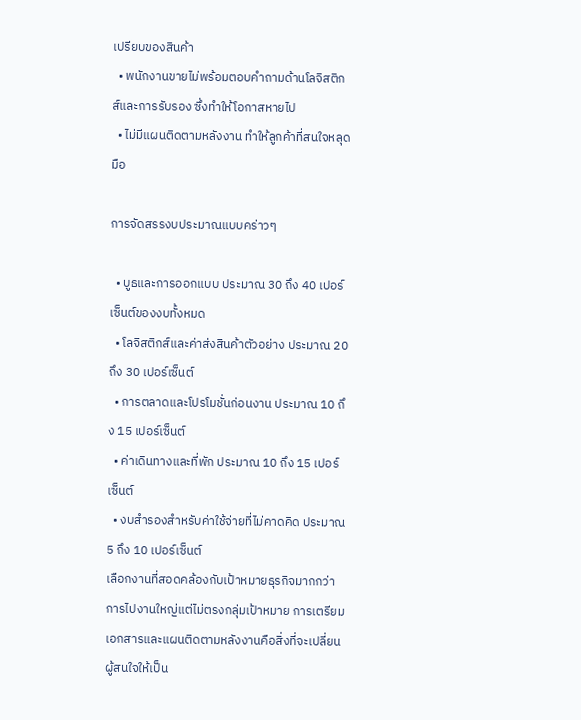เปรียบของสินค้า
  • พนักงานขายไม่พร้อมตอบคำถามด้านโลจิสติกส์และการรับรอง ซึ่งทำให้โอกาสหายไป
  • ไม่มีแผนติดตามหลังงาน ทำให้ลูกค้าที่สนใจหลุดมือ

การจัดสรรงบประมาณแบบคร่าวๆ

  • บูธและการออกแบบ ประมาณ 30 ถึง 40 เปอร์เซ็นต์ของงบทั้งหมด
  • โลจิสติกส์และค่าส่งสินค้าตัวอย่าง ประมาณ 20 ถึง 30 เปอร์เซ็นต์
  • การตลาดและโปรโมชั่นก่อนงาน ประมาณ 10 ถึง 15 เปอร์เซ็นต์
  • ค่าเดินทางและที่พัก ประมาณ 10 ถึง 15 เปอร์เซ็นต์
  • งบสำรองสำหรับค่าใช้จ่ายที่ไม่คาดคิด ประมาณ 5 ถึง 10 เปอร์เซ็นต์
เลือกงานที่สอดคล้องกับเป้าหมายธุรกิจมากกว่าการไปงานใหญ่แต่ไม่ตรงกลุ่มเป้าหมาย การเตรียมเอกสารและแผนติดตามหลังงานคือสิ่งที่จะเปลี่ยนผู้สนใจให้เป็น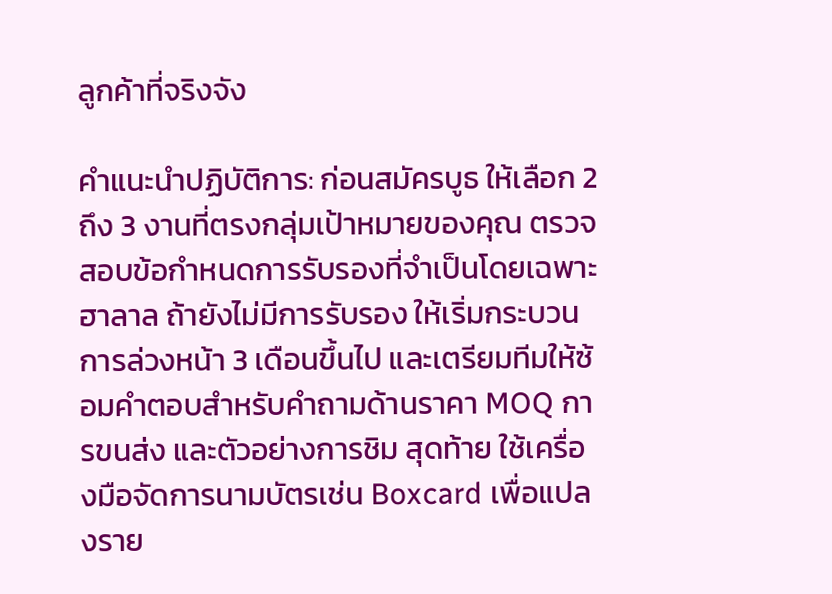ลูกค้าที่จริงจัง

คำแนะนำปฏิบัติการ: ก่อนสมัครบูธ ให้เลือก 2 ถึง 3 งานที่ตรงกลุ่มเป้าหมายของคุณ ตรวจสอบข้อกำหนดการรับรองที่จำเป็นโดยเฉพาะฮาลาล ถ้ายังไม่มีการรับรอง ให้เริ่มกระบวนการล่วงหน้า 3 เดือนขึ้นไป และเตรียมทีมให้ซ้อมคำตอบสำหรับคำถามด้านราคา MOQ การขนส่ง และตัวอย่างการชิม สุดท้าย ใช้เครื่องมือจัดการนามบัตรเช่น Boxcard เพื่อแปลงราย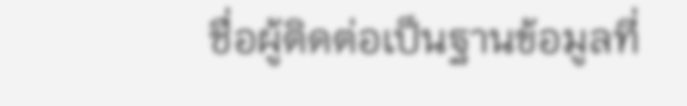ชื่อผู้ติดต่อเป็นฐานข้อมูลที่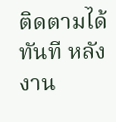ติดตามได้ทันที หลังงาน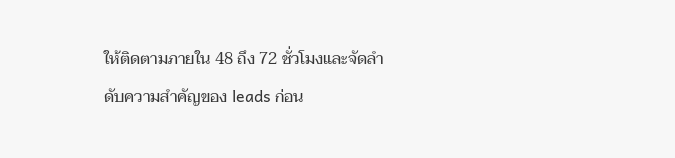ให้ติดตามภายใน 48 ถึง 72 ชั่วโมงและจัดลำดับความสำคัญของ leads ก่อน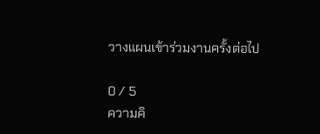วางแผนเข้าร่วมงานครั้งต่อไป

0 / 5
ความคิ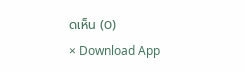ดเห็น (0)
× Download App